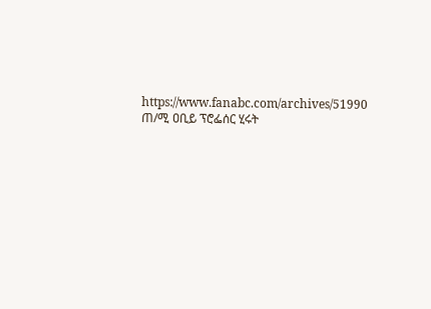https://www.fanabc.com/archives/51990
ጠ/ሚ ዐቢይ ፕሮፌሰር ሂሩት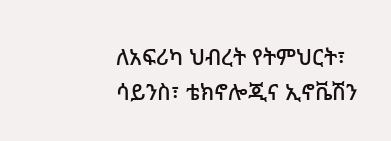ለአፍሪካ ህብረት የትምህርት፣ ሳይንስ፣ ቴክኖሎጂና ኢኖቬሽን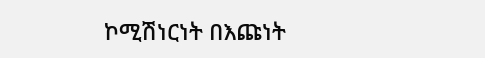ኮሚሽነርነት በእጩነት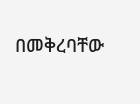በመቅረባቸው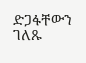ድጋፋቸውን ገለጹ